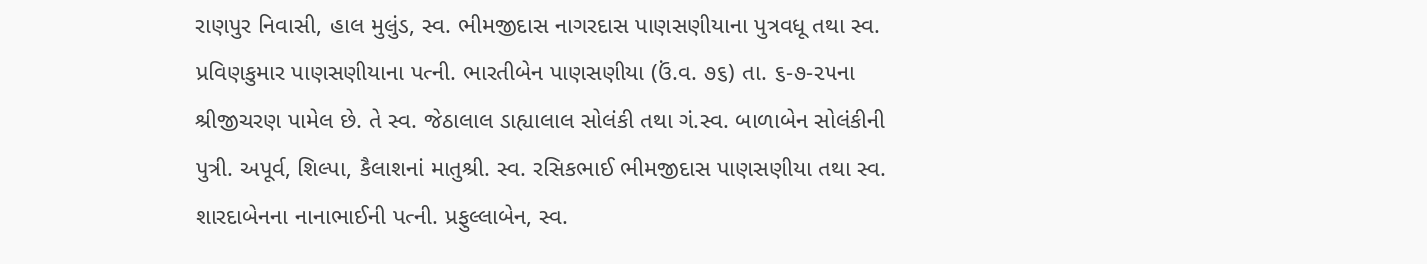રાણપુર નિવાસી, હાલ મુલુંડ, સ્વ. ભીમજીદાસ નાગરદાસ પાણસણીયાના પુત્રવધૂ તથા સ્વ. પ્રવિણકુમાર પાણસણીયાના પત્ની. ભારતીબેન પાણસણીયા (ઉં.વ. ૭૬) તા. ૬-૭-૨૫ના શ્રીજીચરણ પામેલ છે. તે સ્વ. જેઠાલાલ ડાહ્યાલાલ સોલંકી તથા ગં.સ્વ. બાળાબેન સોલંકીની પુત્રી. અપૂર્વ, શિલ્પા, કૈલાશનાં માતુશ્રી. સ્વ. રસિકભાઈ ભીમજીદાસ પાણસણીયા તથા સ્વ. શારદાબેનના નાનાભાઈની પત્ની. પ્રફુલ્લાબેન, સ્વ.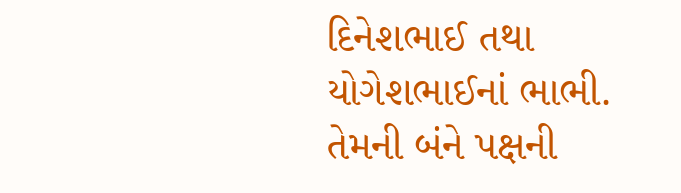દિનેશભાઈ તથા યોગેશભાઈનાં ભાભી. તેમની બંને પક્ષની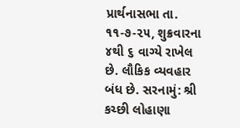પ્રાર્થનાસભા તા. ૧૧-૭-૨૫, શુક્રવારના ૪થી ૬ વાગ્યે રાખેલ છે. લૌકિક વ્યવહાર બંધ છે. સરનામું: શ્રી કચ્છી લોહાણા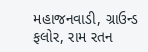મહાજનવાડી, ગ્રાઉન્ડ ફલોર, રામ રતન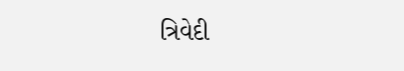ત્રિવેદી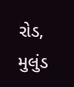રોડ, મુલુંડ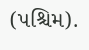(પશ્ચિમ).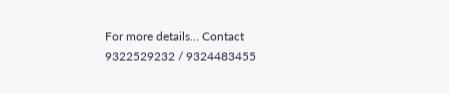For more details… Contact 9322529232 / 9324483455